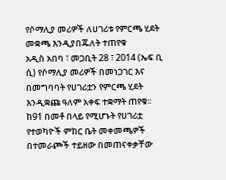የሶማሊያ መሪዎች ለሀገሪቱ የምርጫ ሂደት መቋጫ እንዲያበጁለት ተጠየቁ
አዲስ አበባ ፣ መጋቢት 28 ፣ 2014 (ኤፍ ቢ ሲ) የሶማሊያ መሪዎች በመነጋገር እና በመግባባት የሀገሪቷን የምርጫ ሂደት እንዲቋጩ ዓለም አቀፍ ተቋማት ጠየቁ፡፡
ከ91 በመቶ በላይ የሚሆኑት የሀገሪቷ የተወካዮች ምክር ቤት መቀመጫዎች በተመራጮች ተይዘው በመጠናቀቃቸው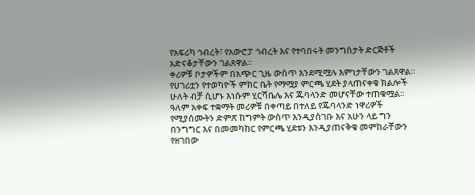የአፍሪካ ኅብረት፣ የአውሮፓ ኅብረት እና የተባበሩት መንግስታት ድርጅቶች አድናቆታቸውን ገልጸዋል፡፡
ቀሪዎቹ ቦታዎችም በአጭር ጊዜ ውስጥ እንደሚሟሉ እምነታቸውን ገልጸዋል።
የሀገሪቷን የተወካዮች ምክር ቤት የማሟያ ምርጫ ሂደት ያላጠናቀቁ ክልሎች ሁለት ብቻ ሲሆኑ እነሱም ሂርሻቤሌ እና ጁባላንድ መሆናቸው ተጠቁሟል፡፡
ዓለም አቀፍ ተቋማት መሪዎቹ በቀጣይ በተለይ የጁባላንድ ነዋሪዎች የሚያሰሙትን ድምጽ ከግምት ውስጥ እንዲያስገቡ እና አሁን ላይ ግን በንግግር እና በመመካከር የምርጫ ሂደቱን እንዲያጠናቅቁ መምከራቸውን የዘገበው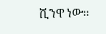ሺንዋ ነው፡፡